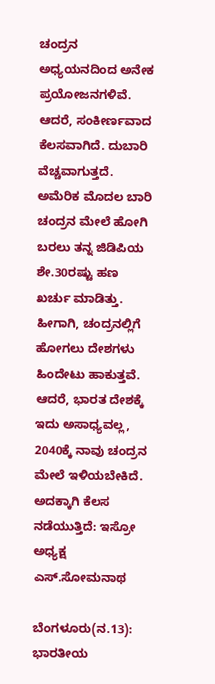ಚಂದ್ರನ ಅಧ್ಯಯನದಿಂದ ಅನೇಕ ಪ್ರಯೋಜನಗಳಿವೆ. ಆದರೆ, ಸಂಕೀರ್ಣವಾದ ಕೆಲಸವಾಗಿದೆ. ದುಬಾರಿ ವೆಚ್ಚವಾಗುತ್ತದೆ. ಅಮೆರಿಕ ಮೊದಲ ಬಾರಿ ಚಂದ್ರನ ಮೇಲೆ ಹೋಗಿ ಬರಲು ತನ್ನ ಜಿಡಿಪಿಯ ಶೇ.30ರಷ್ಟು ಹಣ ಖರ್ಚು ಮಾಡಿತ್ತು. ಹೀಗಾಗಿ, ಚಂದ್ರನಲ್ಲಿಗೆ ಹೋಗಲು ದೇಶಗಳು ಹಿಂದೇಟು ಹಾಕುತ್ತವೆ. ಆದರೆ, ಭಾರತ ದೇಶಕ್ಕೆ ಇದು ಅಸಾಧ್ಯವಲ್ಲ, 2040ಕ್ಕೆ ನಾವು ಚಂದ್ರನ ಮೇಲೆ ಇಳಿಯಬೇಕಿದೆ. ಅದಕ್ಕಾಗಿ ಕೆಲಸ ನಡೆಯುತ್ತಿದೆ: ಇಸ್ರೋ ಅಧ್ಯಕ್ಷ ಎಸ್.ಸೋಮನಾಥ

ಬೆಂಗಳೂರು(ನ.13): ಭಾರತೀಯ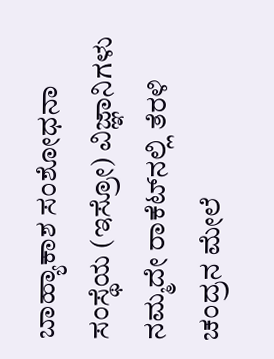ಬಾಹ್ಯಾಕಾಶ ಸಂಶೋಧನಾ ಸಂಸ್ಥೆಯ (ಇಸ್ರೋ) ವಿಜ್ಞಾನಿಗಳು ನಮ್ಮದೇ ರಾಕೆಟ್‌ನಲ್ಲಿ ತೆರಳಿ ಚಂದ್ರನ ಮೇಲೆ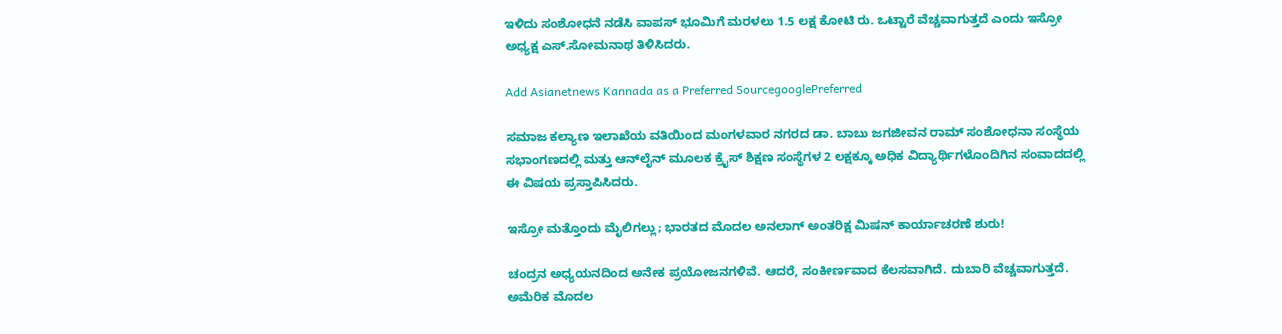ಇಳಿದು ಸಂಶೋಧನೆ ನಡೆಸಿ ವಾಪಸ್ ಭೂಮಿಗೆ ಮರಳಲು 1.5 ಲಕ್ಷ ಕೋಟಿ ರು. ಒಟ್ಟಾರೆ ವೆಚ್ಚವಾಗುತ್ತದೆ ಎಂದು ಇಸ್ರೋ ಅಧ್ಯಕ್ಷ ಎಸ್.ಸೋಮನಾಥ ತಿಳಿಸಿದರು.

Add Asianetnews Kannada as a Preferred SourcegooglePreferred

ಸಮಾಜ ಕಲ್ಯಾಣ ಇಲಾಖೆಯ ವತಿಯಿಂದ ಮಂಗಳವಾರ ನಗರದ ಡಾ. ಬಾಬು ಜಗಜೀವನ ರಾಮ್ ಸಂಶೋಧನಾ ಸಂಸ್ಥೆಯ ಸಭಾಂಗಣದಲ್ಲಿ ಮತ್ತು ಆನ್‌ಲೈನ್‌ ಮೂಲಕ ಕ್ರೈಸ್ ಶಿಕ್ಷಣ ಸಂಸ್ಥೆಗಳ 2 ಲಕ್ಷಕ್ಕೂ ಅಧಿಕ ವಿದ್ಯಾರ್ಥಿಗಳೊಂದಿಗಿನ ಸಂವಾದದಲ್ಲಿ ಈ ವಿಷಯ ಪ್ರಸ್ತಾಪಿಸಿದರು.

ಇಸ್ರೋ ಮತ್ತೊಂದು ಮೈಲಿಗಲ್ಲು; ಭಾರತದ ಮೊದಲ ಅನಲಾಗ್‌ ಅಂತರಿಕ್ಷ ಮಿಷನ್‌ ಕಾರ್ಯಾಚರಣೆ ಶುರು!

ಚಂದ್ರನ ಅಧ್ಯಯನದಿಂದ ಅನೇಕ ಪ್ರಯೋಜನಗಳಿವೆ. ಆದರೆ, ಸಂಕೀರ್ಣವಾದ ಕೆಲಸವಾಗಿದೆ. ದುಬಾರಿ ವೆಚ್ಚವಾಗುತ್ತದೆ. ಅಮೆರಿಕ ಮೊದಲ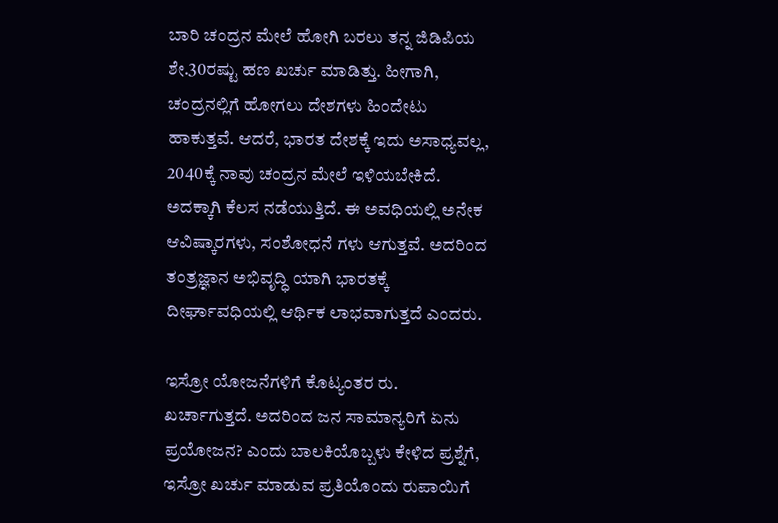ಬಾರಿ ಚಂದ್ರನ ಮೇಲೆ ಹೋಗಿ ಬರಲು ತನ್ನ ಜಿಡಿಪಿಯ ಶೇ.30ರಷ್ಟು ಹಣ ಖರ್ಚು ಮಾಡಿತ್ತು. ಹೀಗಾಗಿ, ಚಂದ್ರನಲ್ಲಿಗೆ ಹೋಗಲು ದೇಶಗಳು ಹಿಂದೇಟು ಹಾಕುತ್ತವೆ. ಆದರೆ, ಭಾರತ ದೇಶಕ್ಕೆ ಇದು ಅಸಾಧ್ಯವಲ್ಲ, 2040ಕ್ಕೆ ನಾವು ಚಂದ್ರನ ಮೇಲೆ ಇಳಿಯಬೇಕಿದೆ. ಅದಕ್ಕಾಗಿ ಕೆಲಸ ನಡೆಯುತ್ತಿದೆ. ಈ ಅವಧಿಯಲ್ಲಿ ಅನೇಕ ಆವಿಷ್ಕಾರಗಳು, ಸಂಶೋಧನೆ ಗಳು ಆಗುತ್ತವೆ. ಅದರಿಂದ ತಂತ್ರಜ್ಞಾನ ಅಭಿವೃದ್ಧಿ ಯಾಗಿ ಭಾರತಕ್ಕೆ ದೀರ್ಘಾವಧಿಯಲ್ಲಿ ಆರ್ಥಿಕ ಲಾಭವಾಗುತ್ತದೆ ಎಂದರು.

ಇಸ್ರೋ ಯೋಜನೆಗಳಿಗೆ ಕೊಟ್ಯಂತರ ರು. ಖರ್ಚಾಗುತ್ತದೆ. ಅದರಿಂದ ಜನ ಸಾಮಾನ್ಯರಿಗೆ ಏನು ಪ್ರಯೋಜನ? ಎಂದು ಬಾಲಕಿಯೊಬ್ಬಳು ಕೇಳಿದ ಪ್ರಶ್ನೆಗೆ, ಇಸ್ರೋ ಖರ್ಚು ಮಾಡುವ ಪ್ರತಿಯೊಂದು ರುಪಾಯಿಗೆ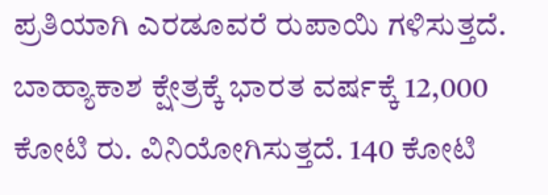ಪ್ರತಿಯಾಗಿ ಎರಡೂವರೆ ರುಪಾಯಿ ಗಳಿಸುತ್ತದೆ. ಬಾಹ್ಯಾಕಾಶ ಕ್ಷೇತ್ರಕ್ಕೆ ಭಾರತ ವರ್ಷಕ್ಕೆ 12,000 ಕೋಟಿ ರು. ವಿನಿಯೋಗಿಸುತ್ತದೆ. 140 ಕೋಟಿ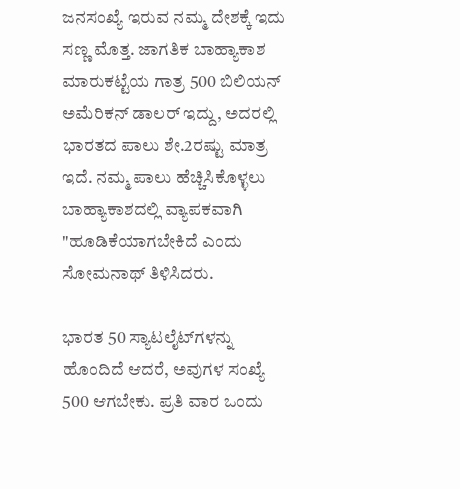ಜನಸಂಖ್ಯೆ ಇರುವ ನಮ್ಮ ದೇಶಕ್ಕೆ ಇದು ಸಣ್ಣ ಮೊತ್ತ. ಜಾಗತಿಕ ಬಾಹ್ಯಾಕಾಶ ಮಾರುಕಟ್ಟೆಯ ಗಾತ್ರ 500 ಬಿಲಿಯನ್ ಅಮೆರಿಕನ್ ಡಾಲರ್ ಇದ್ದು, ಅದರಲ್ಲಿ ಭಾರತದ ಪಾಲು ಶೇ.2ರಷ್ಟು ಮಾತ್ರ ಇದೆ. ನಮ್ಮ ಪಾಲು ಹೆಚ್ಚಿಸಿಕೊಳ್ಳಲು ಬಾಹ್ಯಾಕಾಶದಲ್ಲಿ ವ್ಯಾಪಕವಾಗಿ "ಹೂಡಿಕೆಯಾಗಬೇಕಿದೆ ಎಂದು ಸೋಮನಾಥ್ ತಿಳಿಸಿದರು.

ಭಾರತ 50 ಸ್ಯಾಟಲೈಟ್‌ಗಳನ್ನು ಹೊಂದಿದೆ ಆದರೆ, ಅವುಗಳ ಸಂಖ್ಯೆ 500 ಆಗಬೇಕು. ಪ್ರತಿ ವಾರ ಒಂದು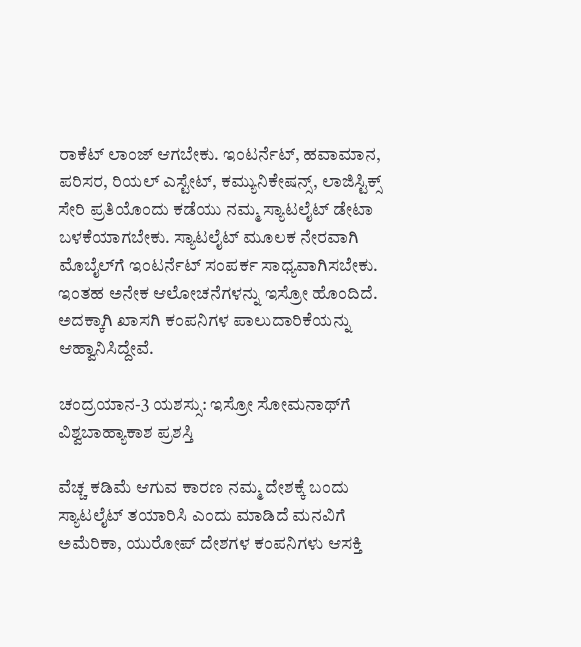ರಾಕೆಟ್ ಲಾಂಜ್ ಆಗಬೇಕು. ಇಂಟರ್ನೆಟ್, ಹವಾಮಾನ, ಪರಿಸರ, ರಿಯಲ್ ಎಸ್ಟೇಟ್, ಕಮ್ಯುನಿಕೇಷನ್ಸ್, ಲಾಜಿಸ್ಟಿಕ್ಸ್ ಸೇರಿ ಪ್ರತಿಯೊಂದು ಕಡೆಯು ನಮ್ಮ ಸ್ಯಾಟಲೈಟ್ ಡೇಟಾ ಬಳಕೆಯಾಗಬೇಕು. ಸ್ಯಾಟಲೈಟ್ ಮೂಲಕ ನೇರವಾಗಿ ಮೊಬೈಲ್‌ಗೆ ಇಂಟರ್ನೆಟ್ ಸಂಪರ್ಕ ಸಾಧ್ಯವಾಗಿಸಬೇಕು. ಇಂತಹ ಅನೇಕ ಆಲೋಚನೆಗಳನ್ನು ಇಸ್ರೋ ಹೊಂದಿದೆ. ಅದಕ್ಕಾಗಿ ಖಾಸಗಿ ಕಂಪನಿಗಳ ಪಾಲುದಾರಿಕೆಯನ್ನು ಆಹ್ವಾನಿಸಿದ್ದೇವೆ.

ಚಂದ್ರಯಾನ-3 ಯಶಸ್ಸು: ಇಸ್ರೋ ಸೋಮನಾಥ್‌ಗೆ ವಿಶ್ವಬಾಹ್ಯಾಕಾಶ ಪ್ರಶಸ್ತಿ

ವೆಚ್ಚ ಕಡಿಮೆ ಆಗುವ ಕಾರಣ ನಮ್ಮ ದೇಶಕ್ಕೆ ಬಂದು ಸ್ಯಾಟಲೈಟ್ ತಯಾರಿಸಿ ಎಂದು ಮಾಡಿದೆ ಮನವಿಗೆ ಅಮೆರಿಕಾ, ಯುರೋಪ್ ದೇಶಗಳ ಕಂಪನಿಗಳು ಆಸಕ್ತಿ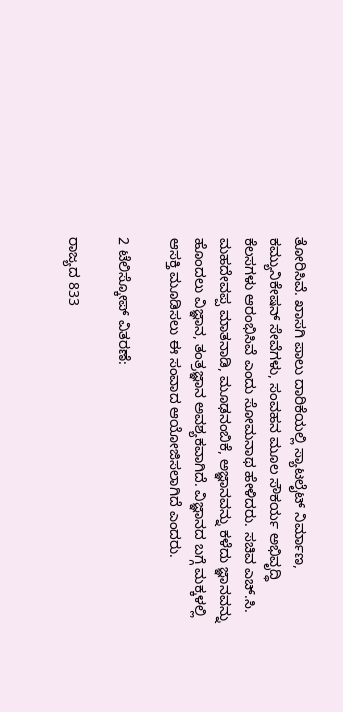ತೋರಿಸಿವೆ. ಖಾಸಗಿ ಪಾಲು ದಾರಿಕೆಯಲ್ಲಿ ಸ್ಯಾಟಲೈಟ್ ನಿರ್ಮಾಣ, ಕಮ್ಯುನಿಕೇಷನ್ ಸೇವೆಗಳು, ಸಂವಹನ ಮೂಲ ಸೌಕರ್ಯ ಅಭಿವೃದ್ಧಿ ಕೆಲಸಗಳು ಆರಂಭಿಸಿವೆ ಎಂದು ಸೋಮನಾಥ ಹೇಳಿದರು. ಸಚಿವ ಎಚ್.ಸಿ. ಮಹದೇವಪ್ಪ ಮಾತನಾಡಿ, ಮೂಢನಂಬಿಕೆ, ಅಜ್ಞಾನವನ್ನು ಕಳೆದು ಜ್ಞಾನವನ್ನು ಹೊಂದಲು ವಿಜ್ಞಾನ, ತಂತ್ರಜ್ಞಾನ ಅವಶ್ಯಕವಾಗಿದೆ. ವಿಜ್ಞಾನದ ಬಗ್ಗೆ ಮಕ್ಕಳಲ್ಲಿ ಆಸಕ್ತಿ ಮೂಡಿಸಲು ಈ ಸಂವಾದ ಆಯೋಜಿಸಲಾಗಿದೆ ಎಂದರು.

2 ಟೆಲಿಸ್ಕೋಪ್ ವಿತರಣೆ:

ರಾಜ್ಯದ 833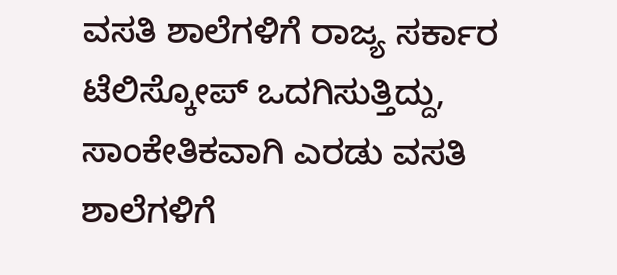ವಸತಿ ಶಾಲೆಗಳಿಗೆ ರಾಜ್ಯ ಸರ್ಕಾರ ಟೆಲಿಸ್ಕೋಪ್ ಒದಗಿಸುತ್ತಿದ್ದು, ಸಾಂಕೇತಿಕವಾಗಿ ಎರಡು ವಸತಿ ಶಾಲೆಗಳಿಗೆ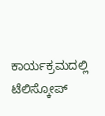ಕಾರ್ಯಕ್ರಮದಲ್ಲಿ ಟೆಲಿಸ್ಕೋಪ್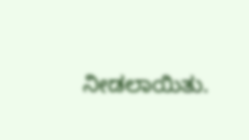ನೀಡಲಾಯಿತು.